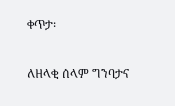ቀጥታ፡

ለዘላቂ ሰላም ግንባታና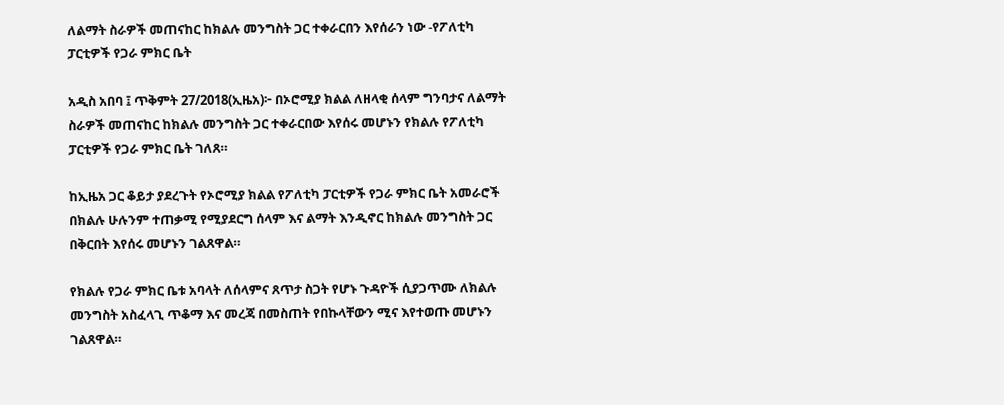ለልማት ስራዎች መጠናከር ከክልሉ መንግስት ጋር ተቀራርበን እየሰራን ነው -የፖለቲካ ፓርቲዎች የጋራ ምክር ቤት

አዲስ አበባ ፤ ጥቅምት 27/2018(ኢዜአ)፦ በኦሮሚያ ክልል ለዘላቂ ሰላም ግንባታና ለልማት ስራዎች መጠናከር ከክልሉ መንግስት ጋር ተቀራርበው እየሰሩ መሆኑን የክልሉ የፖለቲካ ፓርቲዎች የጋራ ምክር ቤት ገለጸ።

ከኢዜአ ጋር ቆይታ ያደረጉት የኦሮሚያ ክልል የፖለቲካ ፓርቲዎች የጋራ ምክር ቤት አመራሮች በክልሉ ሁሉንም ተጠቃሚ የሚያደርግ ሰላም እና ልማት እንዲኖር ከክልሉ መንግስት ጋር በቅርበት እየሰሩ መሆኑን ገልጸዋል።

የክልሉ የጋራ ምክር ቤቱ አባላት ለሰላምና ጸጥታ ስጋት የሆኑ ጉዳዮች ሲያጋጥሙ ለክልሉ መንግስት አስፈላጊ ጥቆማ እና መረጃ በመስጠት የበኩላቸውን ሚና እየተወጡ መሆኑን ገልጸዋል።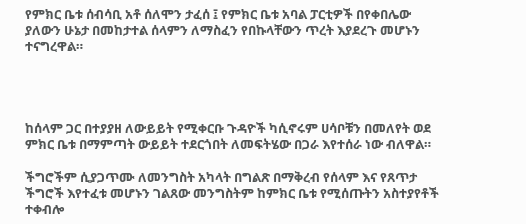የምክር ቤቱ ሰብሳቢ አቶ ሰለሞን ታፈሰ ፤ የምክር ቤቱ አባል ፓርቲዎች በየቀበሌው ያለውን ሁኔታ በመከታተል ሰላምን ለማስፈን የበኩላቸውን ጥረት እያደረጉ መሆኑን ተናግረዋል።




ከሰላም ጋር በተያያዘ ለውይይት የሚቀርቡ ጉዳዮች ካሲኖሩም ሀሳቦቹን በመለየት ወደ ምክር ቤቱ በማምጣት ውይይት ተደርጎበት ለመፍትሄው በጋራ እየተሰራ ነው ብለዋል።

ችግሮችም ሲያጋጥሙ ለመንግስት አካላት በግልጽ በማቅረብ የሰላም እና የጸጥታ ችግሮች እየተፈቱ መሆኑን ገልጸው መንግስትም ከምክር ቤቱ የሚሰጡትን አስተያየቶች ተቀብሎ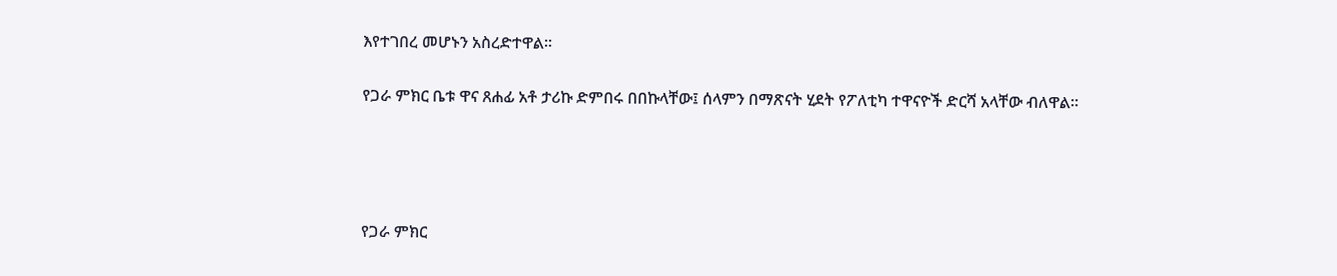እየተገበረ መሆኑን አስረድተዋል።

የጋራ ምክር ቤቱ ዋና ጸሐፊ አቶ ታሪኩ ድምበሩ በበኩላቸው፤ ሰላምን በማጽናት ሂደት የፖለቲካ ተዋናዮች ድርሻ አላቸው ብለዋል።




የጋራ ምክር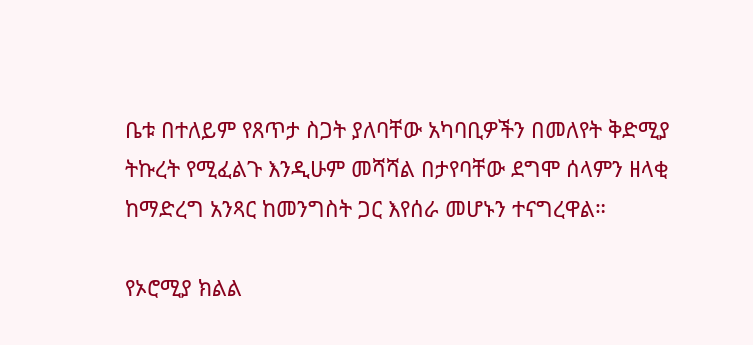ቤቱ በተለይም የጸጥታ ስጋት ያለባቸው አካባቢዎችን በመለየት ቅድሚያ ትኩረት የሚፈልጉ እንዲሁም መሻሻል በታየባቸው ደግሞ ሰላምን ዘላቂ ከማድረግ አንጻር ከመንግስት ጋር እየሰራ መሆኑን ተናግረዋል።

የኦሮሚያ ክልል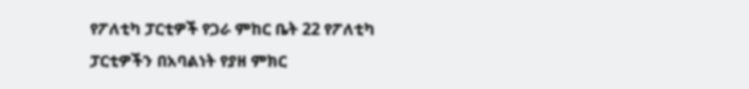የፖለቲካ ፓርቲዎች የጋራ ምከር ቤት 22 የፖለቲካ ፓርቲዎችን በአባልነት የያዘ ምክር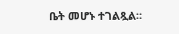ቤት መሆኑ ተገልጿል።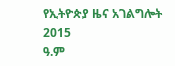የኢትዮጵያ ዜና አገልግሎት
2015
ዓ.ም